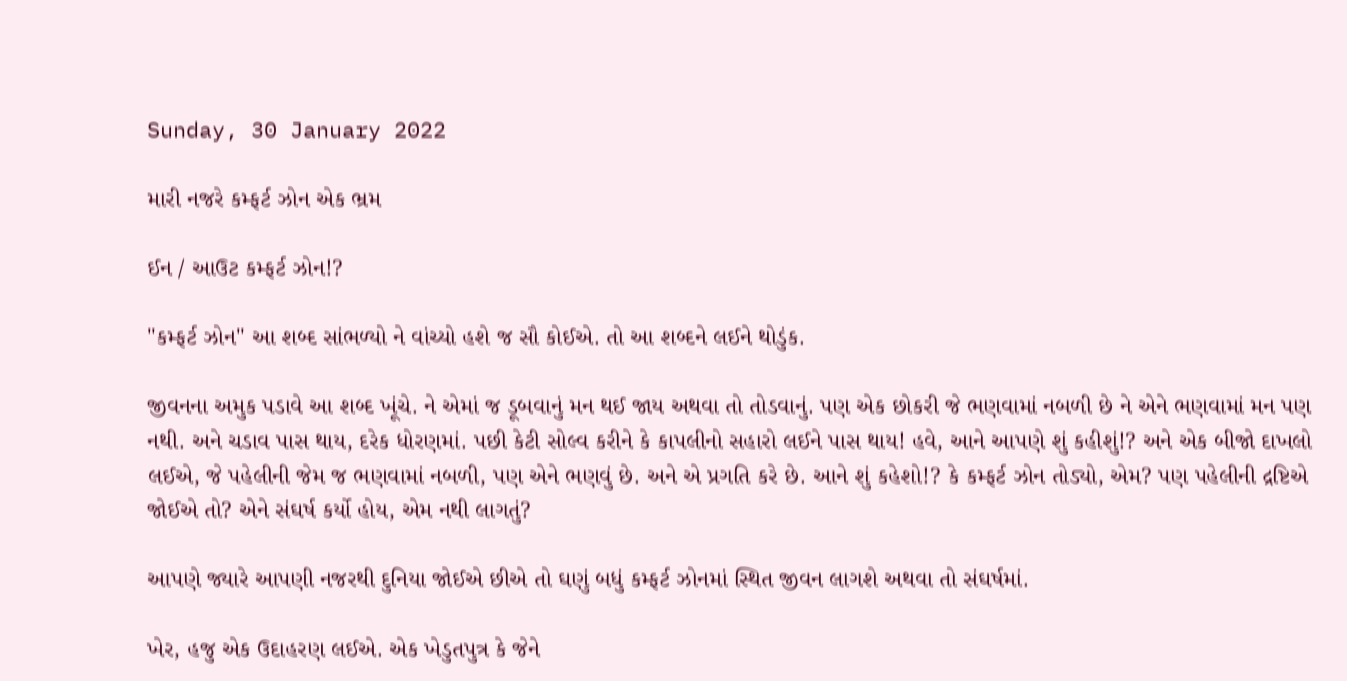Sunday, 30 January 2022

મારી નજરે કમ્ફર્ટ ઝોન એક ભ્રમ

ઈન / આઉટ કમ્ફર્ટ ઝોન!?

"કમ્ફર્ટ ઝોન" આ શબ્દ સાંભળ્યો ને વાંચ્યો હશે જ સૌ કોઈએ. તો આ શબ્દને લઈને થોડુંક.

જીવનના અમુક પડાવે આ શબ્દ ખૂંચે. ને એમાં જ ડૂબવાનું મન થઈ જાય અથવા તો તોડવાનું. પણ એક છોકરી જે ભણવામાં નબળી છે ને એને ભણવામાં મન પણ નથી. અને ચડાવ પાસ થાય, દરેક ધોરણમાં. પછી કેટી સોલ્વ કરીને કે કાપલીનો સહારો લઈને પાસ થાય! હવે, આને આપણે શું કહીશું!? અને એક બીજો દાખલો લઈએ, જે પહેલીની જેમ જ ભણવામાં નબળી, પણ એને ભણવું છે. અને એ પ્રગતિ કરે છે. આને શું કહેશો!? કે કમ્ફર્ટ ઝોન તોડ્યો, એમ? પણ પહેલીની દ્રષ્ટિએ જોઈએ તો? એને સંઘર્ષ કર્યો હોય, એમ નથી લાગતું?

આપણે જ્યારે આપણી નજરથી દુનિયા જોઈએ છીએ તો ઘણું બધું કમ્ફર્ટ ઝોનમાં સ્થિત જીવન લાગશે અથવા તો સંઘર્ષમાં.

ખેર, હજુ એક ઉદાહરણ લઈએ. એક ખેડુતપુત્ર કે જેને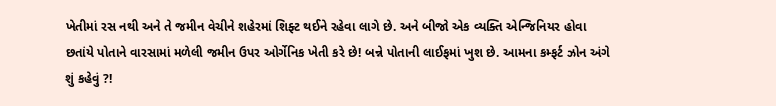ખેતીમાં રસ નથી અને તે જમીન વેચીને શહેરમાં શિફ્ટ થઈને રહેવા લાગે છે. અને બીજો એક વ્યક્તિ એન્જિનિયર હોવા છતાંયે પોતાને વારસામાં મળેલી જમીન ઉપર ઓર્ગેનિક ખેતી કરે છે! બન્ને પોતાની લાઈફમાં ખુશ છે. આમના કમ્ફર્ટ ઝોન અંગે શું કહેવું ?!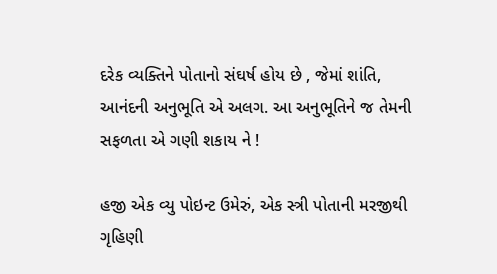દરેક વ્યક્તિને પોતાનો સંઘર્ષ હોય છે , જેમાં શાંતિ, આનંદની અનુભૂતિ એ અલગ. આ અનુભૂતિને જ તેમની સફળતા એ ગણી શકાય ને !

હજી એક વ્યુ પોઇન્ટ ઉમેરું, એક સ્ત્રી પોતાની મરજીથી ગૃહિણી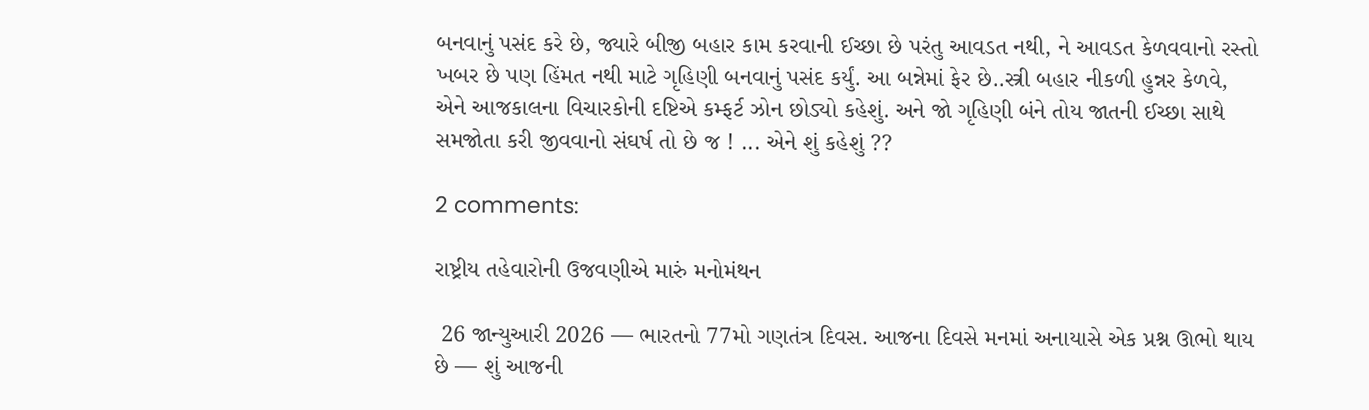બનવાનું પસંદ કરે છે, જ્યારે બીજી બહાર કામ કરવાની ઈચ્છા છે પરંતુ આવડત નથી, ને આવડત કેળવવાનો રસ્તો ખબર છે પણ હિંમત નથી માટે ગૃહિણી બનવાનું પસંદ કર્યું. આ બન્નેમાં ફેર છે..સ્ત્રી બહાર નીકળી હુન્નર કેળવે, એને આજકાલના વિચારકોની દષ્ટિએ કમ્ફર્ટ ઝોન છોડ્યો કહેશું. અને જો ગૃહિણી બંને તોય જાતની ઈચ્છા સાથે સમજોતા કરી જીવવાનો સંઘર્ષ તો છે જ ! ... એને શું કહેશું ??

2 comments:

રાષ્ટ્રીય તહેવારોની ઉજવણીએ મારું મનોમંથન

 26 જાન્યુઆરી 2026 — ભારતનો 77મો ગણતંત્ર દિવસ. આજના દિવસે મનમાં અનાયાસે એક પ્રશ્ન ઊભો થાય છે — શું આજની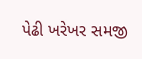પેઢી ખરેખર સમજી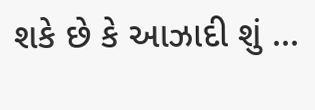શકે છે કે આઝાદી શું ...